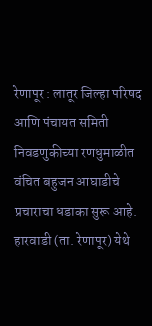रेणापूर : लातूर जिल्हा परिषद आणि पंचायत समिती निवडणुकीच्या रणधुमाळीत वंचित बहुजन आघाडीचे प्रचाराचा धडाका सुरू आहे. हारवाडी (ता. रेणापूर) येथे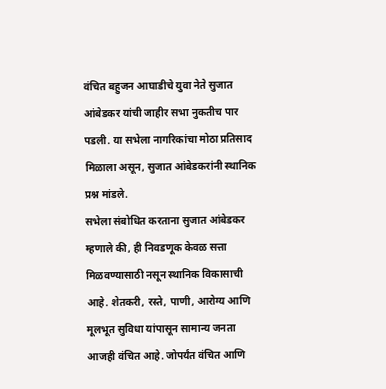वंचित बहुजन आघाडीचे युवा नेते सुजात आंबेडकर यांची जाहीर सभा नुकतीच पार पडली. या सभेला नागरिकांचा मोठा प्रतिसाद मिळाला असून, सुजात आंबेडकरांनी स्थानिक प्रश्न मांडले.
सभेला संबोधित करताना सुजात आंबेडकर म्हणाले की, ही निवडणूक केवळ सत्ता मिळवण्यासाठी नसून स्थानिक विकासाची आहे. शेतकरी, रस्ते, पाणी, आरोग्य आणि मूलभूत सुविधा यांपासून सामान्य जनता आजही वंचित आहे. जोपर्यंत वंचित आणि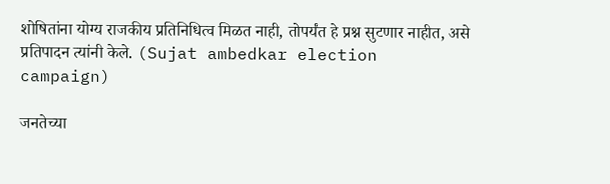शोषितांना योग्य राजकीय प्रतिनिधित्व मिळत नाही, तोपर्यंत हे प्रश्न सुटणार नाहीत, असे प्रतिपादन त्यांनी केले. (Sujat ambedkar election campaign)

जनतेच्या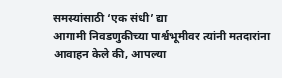समस्यांसाठी ‘एक संधी’ द्या
आगामी निवडणुकीच्या पार्श्वभूमीवर त्यांनी मतदारांना आवाहन केले की, आपल्या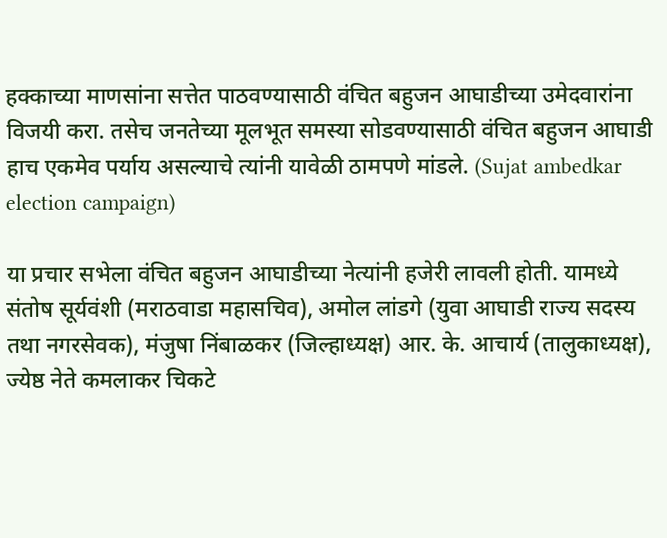हक्काच्या माणसांना सत्तेत पाठवण्यासाठी वंचित बहुजन आघाडीच्या उमेदवारांना विजयी करा. तसेच जनतेच्या मूलभूत समस्या सोडवण्यासाठी वंचित बहुजन आघाडी हाच एकमेव पर्याय असल्याचे त्यांनी यावेळी ठामपणे मांडले. (Sujat ambedkar election campaign)

या प्रचार सभेला वंचित बहुजन आघाडीच्या नेत्यांनी हजेरी लावली होती. यामध्ये संतोष सूर्यवंशी (मराठवाडा महासचिव), अमोल लांडगे (युवा आघाडी राज्य सदस्य तथा नगरसेवक), मंजुषा निंबाळकर (जिल्हाध्यक्ष) आर. के. आचार्य (तालुकाध्यक्ष), ज्येष्ठ नेते कमलाकर चिकटे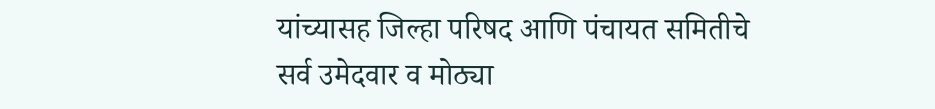यांच्यासह जिल्हा परिषद आणि पंचायत समितीचे सर्व उमेदवार व मोठ्या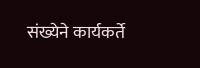संख्येने कार्यकर्ते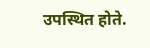उपस्थित होते.